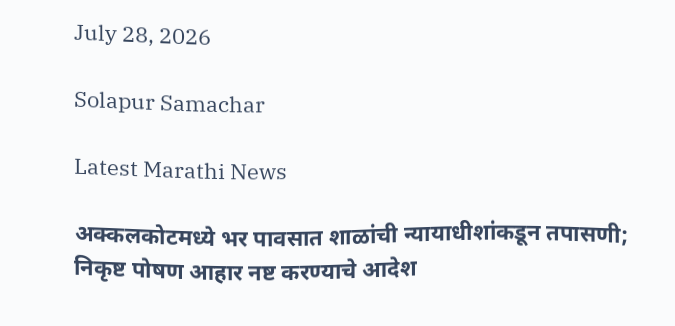July 28, 2026

Solapur Samachar

Latest Marathi News

अक्कलकोटमध्ये भर पावसात शाळांची न्यायाधीशांकडून तपासणी; निकृष्ट पोषण आहार नष्ट करण्याचे आदेश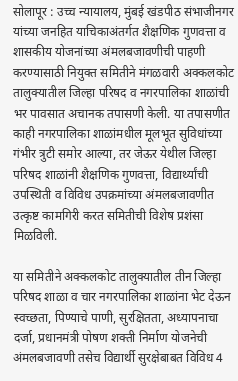सोलापूर : उच्च न्यायालय, मुंबई खंडपीठ संभाजीनगर यांच्या जनहित याचिकाअंतर्गत शैक्षणिक गुणवत्ता व शासकीय योजनांच्या अंमलबजावणीची पाहणी करण्यासाठी नियुक्त समितीने मंगळवारी अक्कलकोट तालुक्यातील जिल्हा परिषद व नगरपालिका शाळांची भर पावसात अचानक तपासणी केली. या तपासणीत काही नगरपालिका शाळांमधील मूलभूत सुविधांच्या गंभीर त्रुटी समोर आल्या, तर जेऊर येथील जिल्हा परिषद शाळांनी शैक्षणिक गुणवत्ता, विद्यार्थ्यांची उपस्थिती व विविध उपक्रमांच्या अंमलबजावणीत उत्कृष्ट कामगिरी करत समितीची विशेष प्रशंसा मिळविली.

या समितीने अक्कलकोट तालुक्यातील तीन जिल्हा परिषद शाळा व चार नगरपालिका शाळांना भेट देऊन स्वच्छता, पिण्याचे पाणी, सुरक्षितता, अध्यापनाचा दर्जा, प्रधानमंत्री पोषण शक्ती निर्माण योजनेची अंमलबजावणी तसेच विद्यार्थी सुरक्षेबाबत विविध 4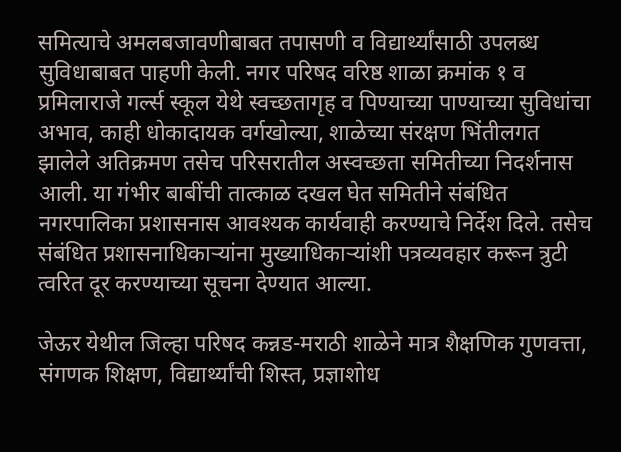समित्याचे अमलबजावणीबाबत तपासणी व विद्यार्थ्यांसाठी उपलब्ध सुविधाबाबत पाहणी केली. नगर परिषद वरिष्ठ शाळा क्रमांक १ व प्रमिलाराजे गर्ल्स स्कूल येथे स्वच्छतागृह व पिण्याच्या पाण्याच्या सुविधांचा अभाव, काही धोकादायक वर्गखोल्या, शाळेच्या संरक्षण भिंतीलगत झालेले अतिक्रमण तसेच परिसरातील अस्वच्छता समितीच्या निदर्शनास आली. या गंभीर बाबींची तात्काळ दखल घेत समितीने संबंधित नगरपालिका प्रशासनास आवश्यक कार्यवाही करण्याचे निर्देश दिले. तसेच संबंधित प्रशासनाधिकाऱ्यांना मुख्याधिकाऱ्यांशी पत्रव्यवहार करून त्रुटी त्वरित दूर करण्याच्या सूचना देण्यात आल्या.

जेऊर येथील जिल्हा परिषद कन्नड-मराठी शाळेने मात्र शैक्षणिक गुणवत्ता, संगणक शिक्षण, विद्यार्थ्यांची शिस्त, प्रज्ञाशोध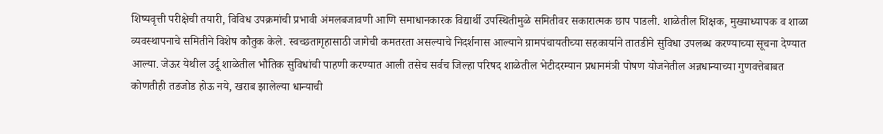शिष्यवृत्ती परीक्षेची तयारी, विविध उपक्रमांची प्रभावी अंमलबजावणी आणि समाधानकारक विद्यार्थी उपस्थितीमुळे समितीवर सकारात्मक छाप पाडली. शाळेतील शिक्षक, मुख्याध्यापक व शाळा व्यवस्थापनाचे समितीने विशेष कौतुक केले. स्वच्छतागृहासाठी जागेची कमतरता असल्याचे निदर्शनास आल्याने ग्रामपंचायतीच्या सहकार्याने तातडीने सुविधा उपलब्ध करण्याच्या सूचना देण्यात आल्या. जेऊर येथील उर्दू शाळेतील भौतिक सुविधांची पाहणी करण्यात आली तसेच सर्वच जिल्हा परिषद शाळेतील भेटीदरम्यान प्रधानमंत्री पोषण योजनेतील अन्नधान्याच्या गुणवत्तेबाबत कोणतीही तडजोड होऊ नये, खराब झालेल्या धान्याची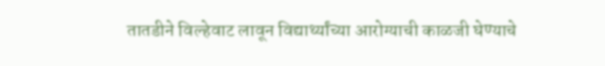तातडीने विल्हेवाट लावून विद्यार्थ्यांच्या आरोग्याची काळजी घेण्याचे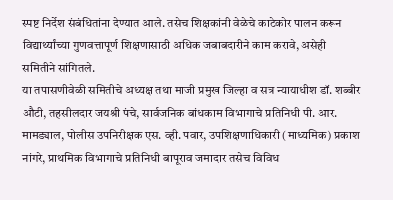स्पष्ट निर्देश संबंधितांना देण्यात आले. तसेच शिक्षकांनी वेळेचे काटेकोर पालन करून विद्यार्थ्यांच्या गुणवत्तापूर्ण शिक्षणासाठी अधिक जबाबदारीने काम करावे, असेही समितीने सांगितले.
या तपासणीवेळी समितीचे अध्यक्ष तथा माजी प्रमुख जिल्हा व सत्र न्यायाधीश डॉ. शब्बीर औटी, तहसीलदार जयश्री पंचे, सार्वजनिक बांधकाम विभागाचे प्रतिनिधी पी. आर. मामड्याल, पोलीस उपनिरीक्षक एस. व्ही. पवार, उपशिक्षणाधिकारी (माध्यमिक) प्रकाश नांगरे, प्राथमिक विभागाचे प्रतिनिधी बापूराव जमादार तसेच विविध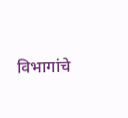विभागांचे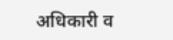अधिकारी व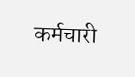कर्मचारी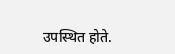उपस्थित होते.